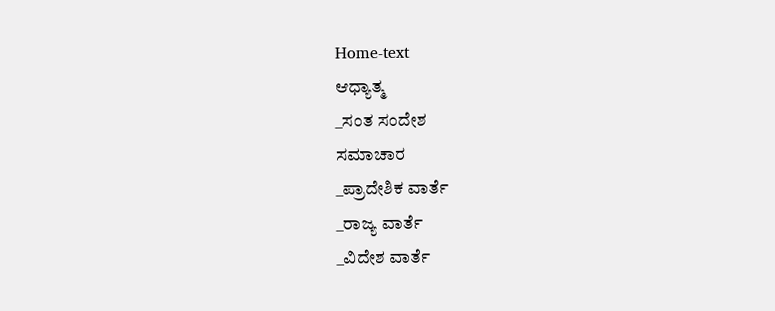Home-text
ಆಧ್ಯಾತ್ಮ
_ಸಂತ ಸಂದೇಶ
ಸಮಾಚಾರ
_ಪ್ರಾದೇಶಿಕ ವಾರ್ತೆ
_ರಾಜ್ಯ ವಾರ್ತೆ
_ವಿದೇಶ ವಾರ್ತೆ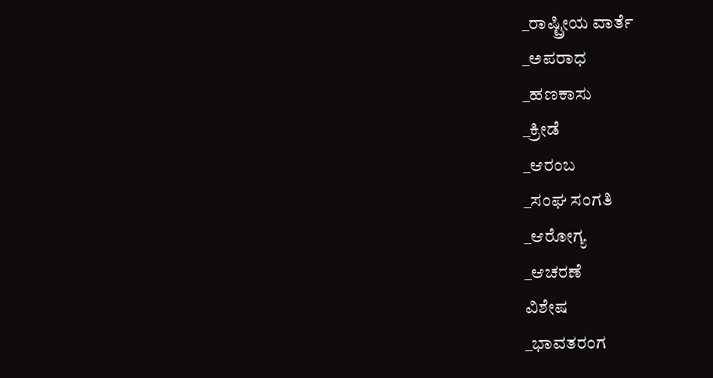_ರಾಷ್ಟ್ರೀಯ ವಾರ್ತೆ
_ಅಪರಾಧ
_ಹಣಕಾಸು
_ಕ್ರೀಡೆ
_ಆರಂಬ
_ಸಂಘ ಸಂಗತಿ
_ಆರೋಗ್ಯ
_ಆಚರಣೆ
ವಿಶೇಷ
_ಭಾವತರಂಗ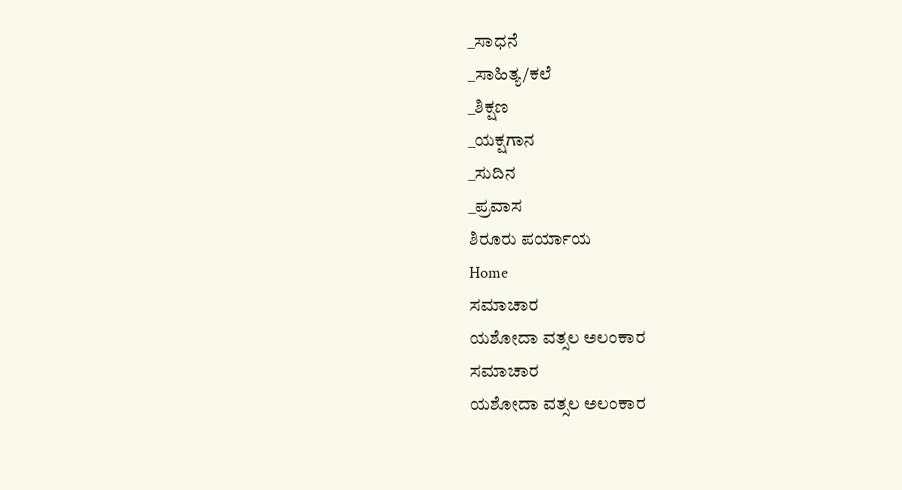_ಸಾಧನೆ
_ಸಾಹಿತ್ಯ/ಕಲೆ
_ಶಿಕ್ಷಣ
_ಯಕ್ಷಗಾನ
_ಸುದಿನ
_ಪ್ರವಾಸ
ಶಿರೂರು ಪರ್ಯಾಯ
Home
ಸಮಾಚಾರ
ಯಶೋದಾ ವತ್ಸಲ ಅಲಂಕಾರ
ಸಮಾಚಾರ
ಯಶೋದಾ ವತ್ಸಲ ಅಲಂಕಾರ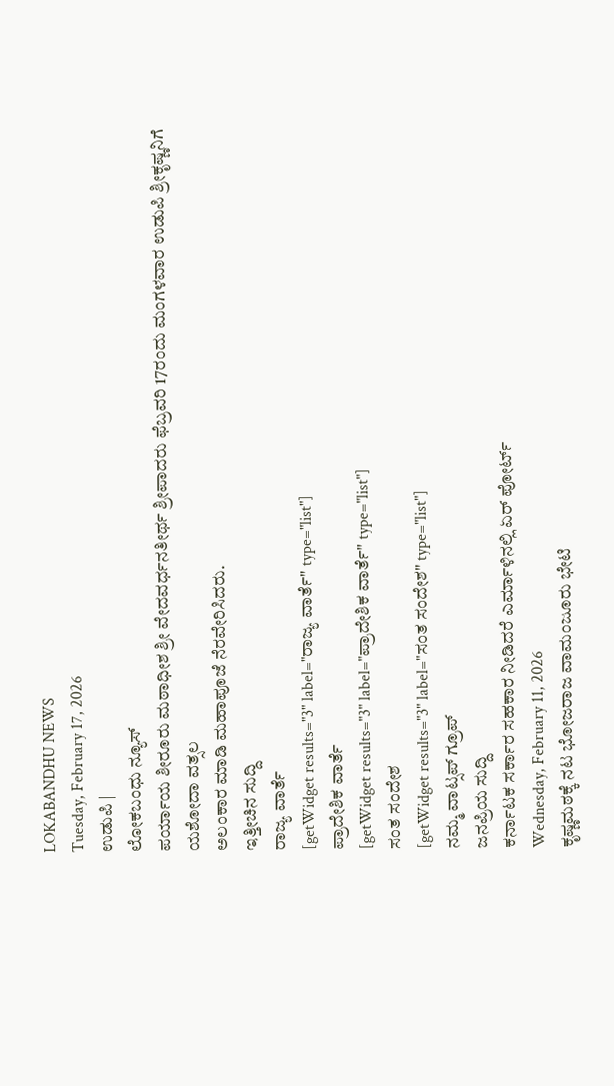LOKABANDHU NEWS
Tuesday, February 17, 2026
ಉಡುಪಿ |
ಲೋಕಬಂಧು ನ್ಯೂಸ್
ಪರ್ಯಾಯ ಶೀರೂರು ಮಠಾಧೀಶ ಶ್ರೀ ವೇದವರ್ಧನತೀರ್ಥ ಶ್ರೀಪಾದರು ಫೆಬ್ರವರಿ 17ರಂದು ಮಂಗಳವಾರ ಉಡುಪಿ ಶ್ರೀಕೃಷ್ಣನಿಗೆ
ಯಶೋದಾ ವತ್ಸಲ
ಅಲಂಕಾರ ಮಾಡಿ ಮಹಾಪೂಜೆ ನೆರವೇರಿಸಿದರು.
ಇತ್ತೀಚಿನ ಸುದ್ದಿ
ರಾಜ್ಯ ವಾರ್ತೆ
[getWidget results="3" label="ರಾಜ್ಯ ವಾರ್ತೆ" type="list"]
ಪ್ರಾದೇಶಿಕ ವಾರ್ತೆ
[getWidget results="3" label="ಪ್ರಾದೇಶಿಕ ವಾರ್ತೆ" type="list"]
ಸಂತ ಸಂದೇಶ
[getWidget results="3" label="ಸಂತ ಸಂದೇಶ" type="list"]
ನಮ್ಮ ವಾಟ್ಸಪ್ ಗ್ರೂಪ್
ಜನಪ್ರಿಯ ಸುದ್ದಿ
ಕರ್ನಾಟಕ ಸರ್ಕಾರ ಸಹಕಾರ ನೀಡಿದರೆ ಎರ್ಮಾಳಿನಲ್ಲಿ ಏರ್ ಪೋರ್ಟ್
Wednesday, February 11, 2026
ಕೃಷ್ಣಮಠಕ್ಕೆ ನಟ ಭೋಜರಾಜ ವಾಮಂಜೂರು ಭೇಟಿ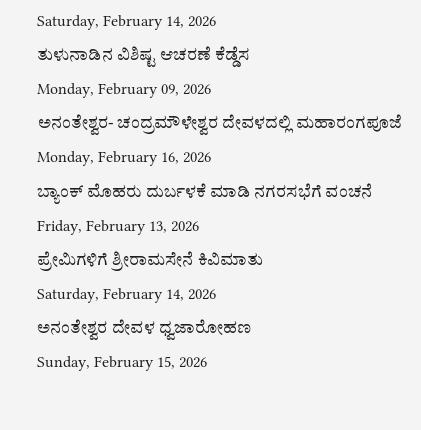Saturday, February 14, 2026
ತುಳುನಾಡಿನ ವಿಶಿಷ್ಟ ಆಚರಣೆ ಕೆಡ್ಡೆಸ
Monday, February 09, 2026
ಅನಂತೇಶ್ವರ- ಚಂದ್ರಮೌಳೇಶ್ವರ ದೇವಳದಲ್ಲಿ ಮಹಾರಂಗಪೂಜೆ
Monday, February 16, 2026
ಬ್ಯಾಂಕ್ ಮೊಹರು ದುರ್ಬಳಕೆ ಮಾಡಿ ನಗರಸಭೆಗೆ ವಂಚನೆ
Friday, February 13, 2026
ಪ್ರೇಮಿಗಳಿಗೆ ಶ್ರೀರಾಮಸೇನೆ ಕಿವಿಮಾತು
Saturday, February 14, 2026
ಅನಂತೇಶ್ವರ ದೇವಳ ಧ್ವಜಾರೋಹಣ
Sunday, February 15, 2026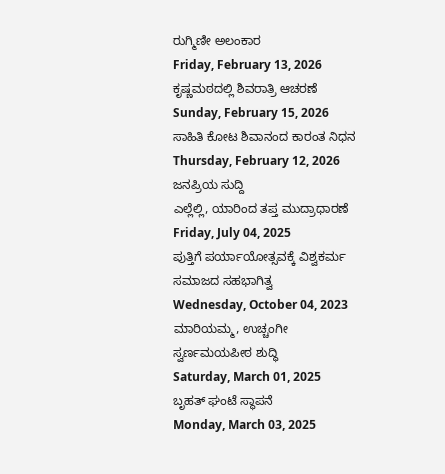ರುಗ್ಮಿಣೀ ಅಲಂಕಾರ
Friday, February 13, 2026
ಕೃಷ್ಣಮಠದಲ್ಲಿ ಶಿವರಾತ್ರಿ ಆಚರಣೆ
Sunday, February 15, 2026
ಸಾಹಿತಿ ಕೋಟ ಶಿವಾನಂದ ಕಾರಂತ ನಿಧನ
Thursday, February 12, 2026
ಜನಪ್ರಿಯ ಸುದ್ದಿ
ಎಲ್ಲೆಲ್ಲಿ, ಯಾರಿಂದ ತಪ್ತ ಮುದ್ರಾಧಾರಣೆ
Friday, July 04, 2025
ಪುತ್ತಿಗೆ ಪರ್ಯಾಯೋತ್ಸವಕ್ಕೆ ವಿಶ್ವಕರ್ಮ ಸಮಾಜದ ಸಹಭಾಗಿತ್ವ
Wednesday, October 04, 2023
ಮಾರಿಯಮ್ಮ, ಉಚ್ಚಂಗೀ ಸ್ವರ್ಣಮಯಪೀಠ ಶುದ್ಧಿ
Saturday, March 01, 2025
ಬೃಹತ್ ಘಂಟೆ ಸ್ಥಾಪನೆ
Monday, March 03, 2025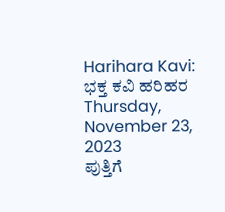Harihara Kavi: ಭಕ್ತ ಕವಿ ಹರಿಹರ
Thursday, November 23, 2023
ಪುತ್ತಿಗೆ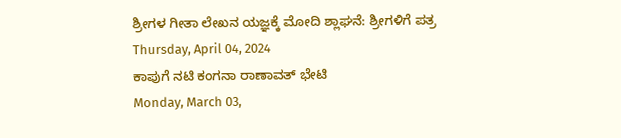ಶ್ರೀಗಳ ಗೀತಾ ಲೇಖನ ಯಜ್ಞಕ್ಕೆ ಮೋದಿ ಶ್ಲಾಘನೆ: ಶ್ರೀಗಳಿಗೆ ಪತ್ರ
Thursday, April 04, 2024
ಕಾಪುಗೆ ನಟಿ ಕಂಗನಾ ರಾಣಾವತ್ ಭೇಟಿ
Monday, March 03,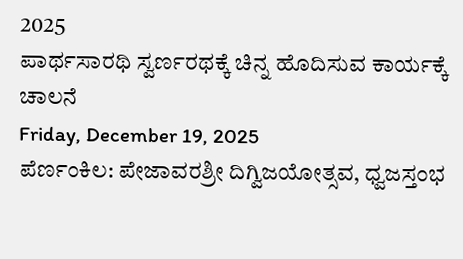2025
ಪಾರ್ಥಸಾರಥಿ ಸ್ವರ್ಣರಥಕ್ಕೆ ಚಿನ್ನ ಹೊದಿಸುವ ಕಾರ್ಯಕ್ಕೆ ಚಾಲನೆ
Friday, December 19, 2025
ಪೆರ್ಣಂಕಿಲ: ಪೇಜಾವರಶ್ರೀ ದಿಗ್ವಿಜಯೋತ್ಸವ, ಧ್ವಜಸ್ತಂಭ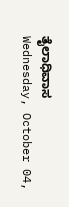ತೈಲಾಧಿವಾಸ
Wednesday, October 04,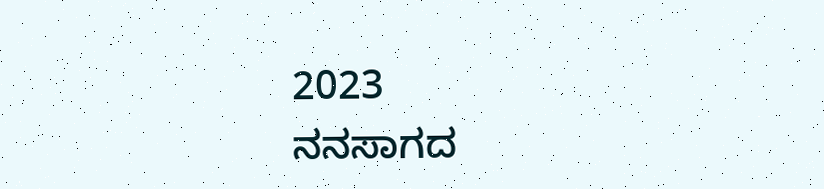2023
ನನಸಾಗದ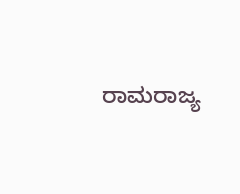ರಾಮರಾಜ್ಯ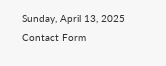Sunday, April 13, 2025
Contact Form